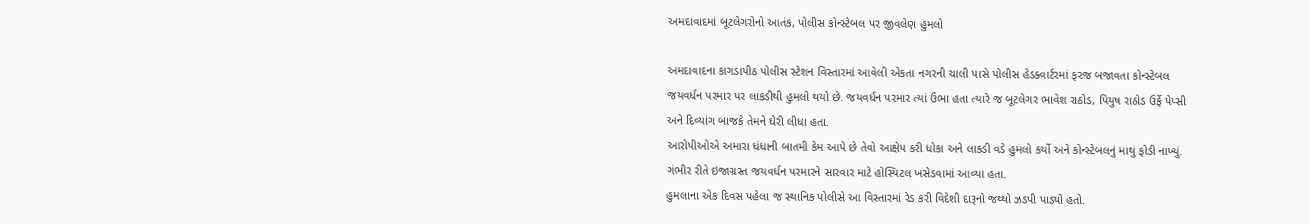અમદાવાદમાં બૂટલેગરોનો આતંક, પોલીસ કોન્સ્ટેબલ પર જીવલેણ હુમલો

અમદાવાદના કાગડાપીઠ પોલીસ સ્ટેશન વિસ્તારમાં આવેલી એકતા નગરની ચાલી પાસે પોલીસ હેડક્વાર્ટરમાં ફરજ બજાવતા કોન્સ્ટેબલ જયવર્ધન પરમાર પર લાકડીથી હુમલો થયો છે. જયવર્ધન પરમાર ત્યાં ઉભા હતા ત્યારે જ બૂટલેગર ભાવેશ રાઠોડ, પિયુષ રાઠોડ ઉર્ફે પેપ્સી અને દિવ્યાંગ બાજકે તેમને ઘેરી લીધા હતા.
આરોપીઓએ અમારા ધંધાની બાતમી કેમ આપે છે તેવો આક્ષેપ કરી ધોકા અને લાકડી વડે હુમલો કર્યો અને કોન્સ્ટેબલનું માથું ફોડી નાખ્યું. ગંભીર રીતે ઇજાગ્રસ્ત જયવર્ધન પરમારને સારવાર માટે હોસ્પિટલ ખસેડવામાં આવ્યા હતા.
હુમલાના એક દિવસ પહેલા જ સ્થાનિક પોલીસે આ વિસ્તારમાં રેડ કરી વિદેશી દારૂનો જથ્થો ઝડપી પાડ્યો હતો.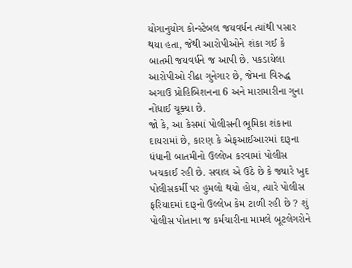યોગાનુયોગ કોન્સ્ટેબલ જયવર્ધન ત્યાંથી પસાર થયા હતા, જેથી આરોપીઓને શંકા ગઈ કે બાતમી જયવર્ધને જ આપી છે. પકડાયેલા આરોપીઓ રીઢા ગુનેગાર છે, જેમના વિરુદ્ધ અગાઉ પ્રોહિબિશનના 6 અને મારામારીના ગુના નોંધાઈ ચૂક્યા છે.
જો કે, આ કેસમાં પોલીસની ભૂમિકા શંકાના દાયરામાં છે, કારણ કે એફઆઈઆરમાં દારૂના ધંધાની બાતમીનો ઉલ્લેખ કરવામાં પોલીસ ખચકાઈ રહી છે. સવાલ એ ઉઠે છે કે જ્યારે ખુદ પોલીસકર્મી પર હુમલો થયો હોય, ત્યારે પોલીસ ફરિયાદમાં દારૂનો ઉલ્લેખ કેમ ટાળી રહી છે ? શું પોલીસ પોતાના જ કર્મચારીના મામલે બૂટલેગરોને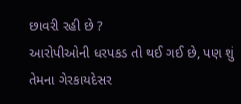છાવરી રહી છે ?
આરોપીઓની ધરપકડ તો થઈ ગઈ છે, પણ શું તેમના ગેરકાયદેસર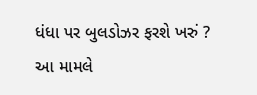ધંધા પર બુલડોઝર ફરશે ખરું ? આ મામલે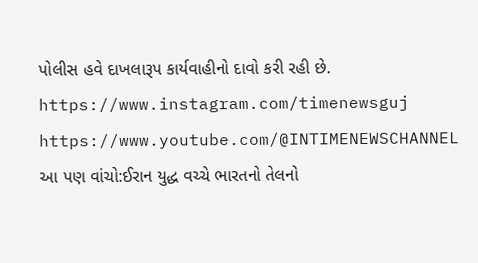પોલીસ હવે દાખલારૂપ કાર્યવાહીનો દાવો કરી રહી છે.
https://www.instagram.com/timenewsguj
https://www.youtube.com/@INTIMENEWSCHANNEL
આ પણ વાંચો:ઈરાન યુદ્ધ વચ્ચે ભારતનો તેલનો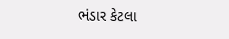ભંડાર કેટલા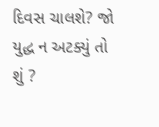દિવસ ચાલશે? જો યુદ્ધ ન અટક્યું તો શું ?